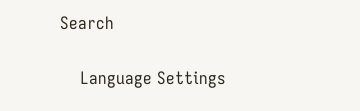Search

    Language Settings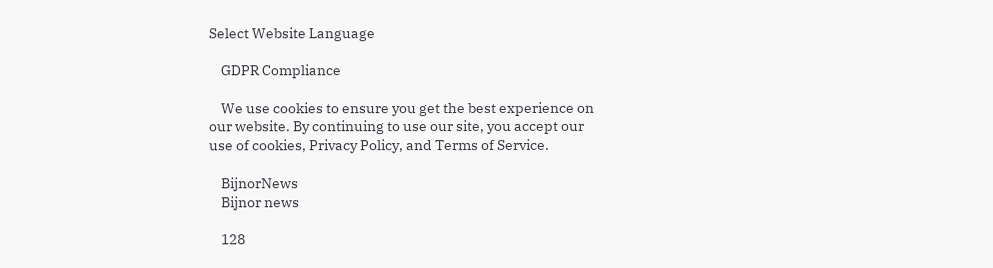Select Website Language

    GDPR Compliance

    We use cookies to ensure you get the best experience on our website. By continuing to use our site, you accept our use of cookies, Privacy Policy, and Terms of Service.

    BijnorNews
    Bijnor news

    128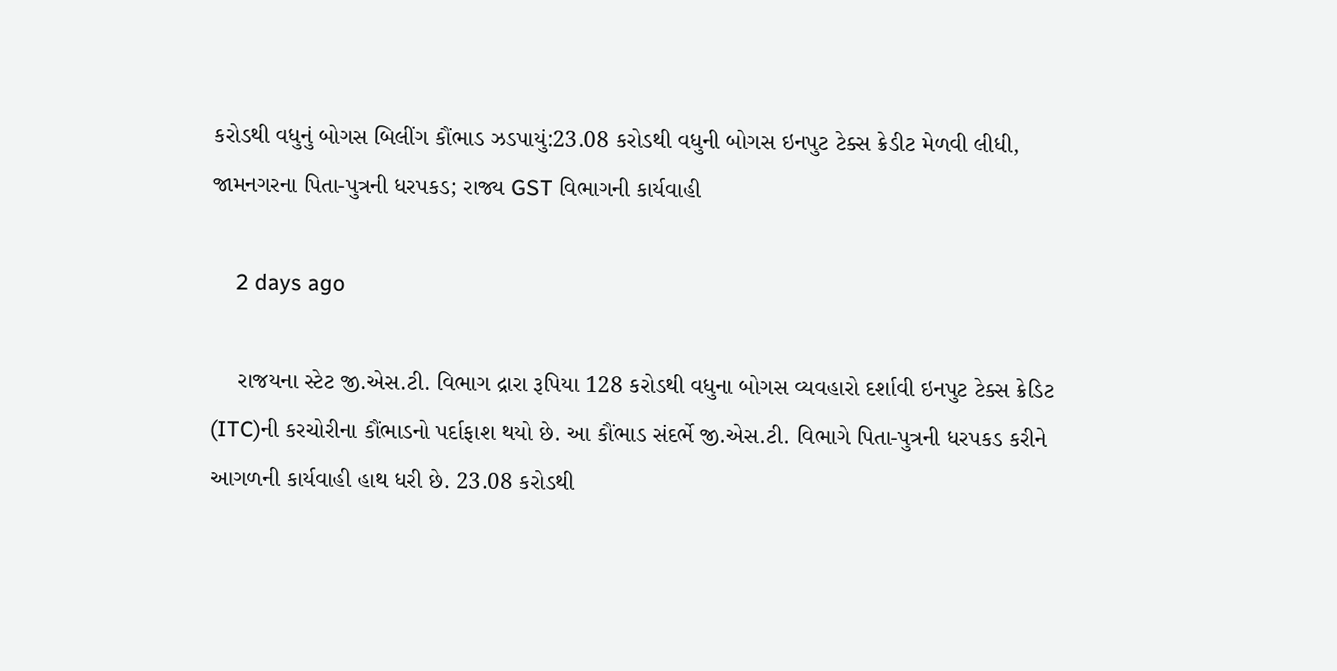કરોડથી વધુનું બોગસ બિલીંગ કૌંભાડ ઝડપાયું:23.08 કરોડથી વધુની બોગસ ઇનપુટ ટેક્સ ક્રેડીટ મેળવી લીધી, જામનગરના પિતા-પુત્રની ધરપકડ; રાજ્ય GST વિભાગની કાર્યવાહી

    2 days ago

    રાજયના સ્ટેટ જી.એસ.ટી. વિભાગ દ્રારા રૂપિયા 128 કરોડથી વધુના બોગસ વ્યવહારો દર્શાવી ઇનપુટ ટેક્સ ક્રેડિટ (ITC)ની કરચોરીના કૌંભાડનો પર્દાફાશ થયો છે. આ કૌંભાડ સંદર્ભે જી.એસ.ટી. વિભાગે પિતા-પુત્રની ધરપકડ કરીને આગળની કાર્યવાહી હાથ ધરી છે. 23.08 કરોડથી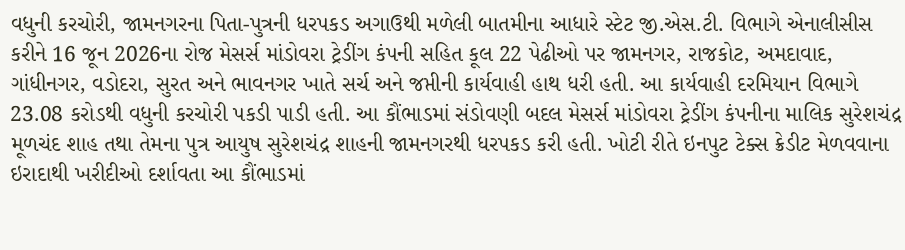વધુની કરચોરી, જામનગરના પિતા-પુત્રની ધરપકડ અગાઉથી મળેલી બાતમીના આધારે સ્ટેટ જી.એસ.ટી. વિભાગે એનાલીસીસ કરીને 16 જૂન 2026ના રોજ મેસર્સ માંડોવરા ટ્રેડીંગ કંપની સહિત કૂલ 22 પેઢીઓ પર જામનગર, રાજકોટ, અમદાવાદ, ગાંધીનગર, વડોદરા, સુરત અને ભાવનગર ખાતે સર્ચ અને જપ્તીની કાર્યવાહી હાથ ધરી હતી. આ કાર્યવાહી દરમિયાન વિભાગે 23.08 કરોડથી વધુની કરચોરી પકડી પાડી હતી. આ કૌંભાડમાં સંડોવણી બદલ મેસર્સ માંડોવરા ટ્રેડીંગ કંપનીના માલિક સુરેશચંદ્ર મૂળચંદ શાહ તથા તેમના પુત્ર આયુષ સુરેશચંદ્ર શાહની જામનગરથી ધરપકડ કરી હતી. ખોટી રીતે ઇનપુટ ટેક્સ ક્રેડીટ મેળવવાના ઇરાદાથી ખરીદીઓ દર્શાવતા આ કૌંભાડમાં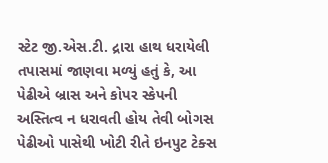સ્ટેટ જી.એસ.ટી. દ્રારા હાથ ધરાયેલી તપાસમાં જાણવા મળ્યું હતું કે, આ પેઢીએ બ્રાસ અને કોપર સ્કેપની અસ્તિત્વ ન ધરાવતી હોય તેવી બોગસ પેઢીઓ પાસેથી ખોટી રીતે ઇનપુટ ટેક્સ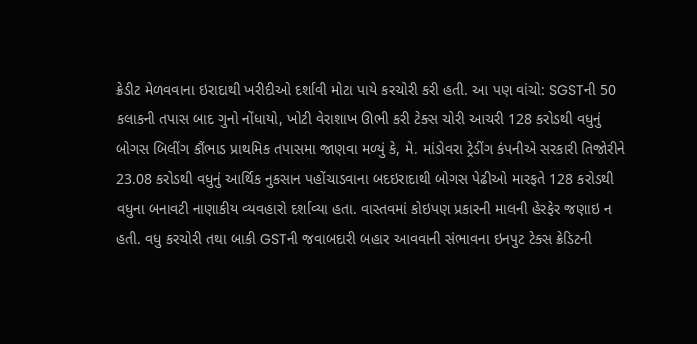ક્રેડીટ મેળવવાના ઇરાદાથી ખરીદીઓ દર્શાવી મોટા પાયે કરચોરી કરી હતી. આ પણ વાંચો: SGSTની 50 કલાકની તપાસ બાદ ગુનો નોંધાયો, ખોટી વેરાશાખ ઊભી કરી ટેક્સ ચોરી આચરી 128 કરોડથી વધુનું બોગસ બિલીંગ કૌંભાડ પ્રાથમિક તપાસમા જાણવા મળ્યું કે, મે. માંડોવરા ટ્રેડીંગ કંપનીએ સરકારી તિજોરીને 23.08 કરોડથી વધુનું આર્થિક નુકસાન પહોંચાડવાના બદઇરાદાથી બોગસ પેઢીઓ મારફતે 128 કરોડથી વધુના બનાવટી નાણાકીય વ્યવહારો દર્શાવ્યા હતા. વાસ્તવમાં કોઇપણ પ્રકારની માલની હેરફેર જણાઇ ન હતી. વધુ કરચોરી તથા બાકી GSTની જવાબદારી બહાર આવવાની સંભાવના ઇનપુટ ટેક્સ ક્રેડિટની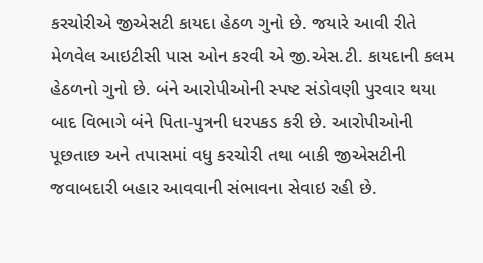કરચોરીએ જીએસટી કાયદા હેઠળ ગુનો છે. જયારે આવી રીતે મેળવેલ આઇટીસી પાસ ઓન કરવી એ જી.એસ.ટી. કાયદાની કલમ હેઠળનો ગુનો છે. બંને આરોપીઓની સ્પષ્ટ સંડોવણી પુરવાર થયા બાદ વિભાગે બંને પિતા-પુત્રની ધરપકડ કરી છે. આરોપીઓની પૂછતાછ અને તપાસમાં વધુ કરચોરી તથા બાકી જીએસટીની જવાબદારી બહાર આવવાની સંભાવના સેવાઇ રહી છે.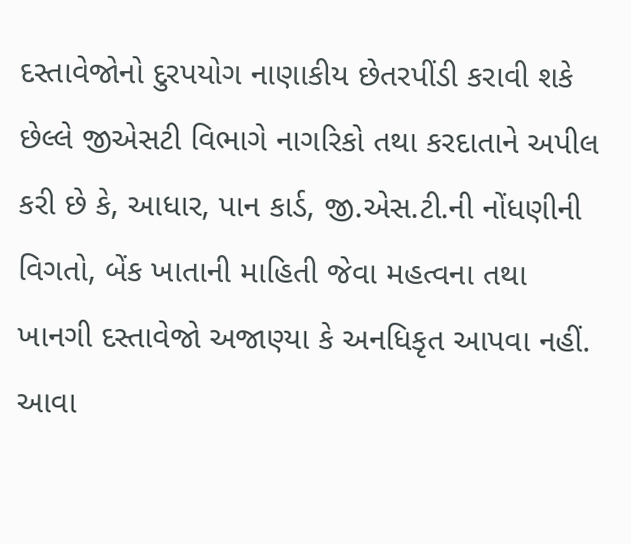દસ્તાવેજોનો દુરપયોગ નાણાકીય છેતરપીંડી કરાવી શકે છેલ્લે જીએસટી વિભાગે નાગરિકો તથા કરદાતાને અપીલ કરી છે કે, આધાર, પાન કાર્ડ, જી.એસ.ટી.ની નોંધણીની વિગતો, બેંક ખાતાની માહિતી જેવા મહત્વના તથા ખાનગી દસ્તાવેજો અજાણ્યા કે અનધિકૃત આપવા નહીં. આવા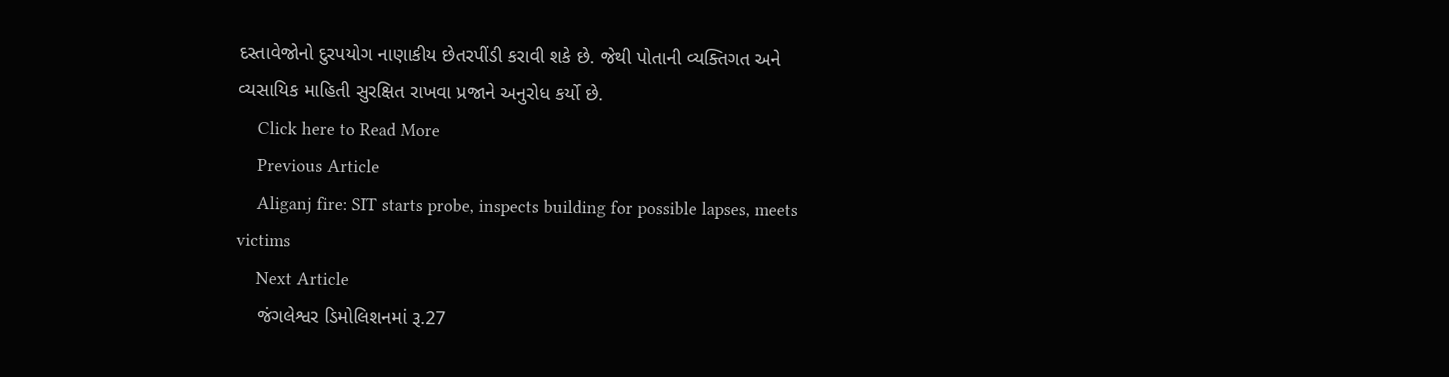દસ્તાવેજોનો દુરપયોગ નાણાકીય છેતરપીંડી કરાવી શકે છે. જેથી પોતાની વ્યક્તિગત અને વ્યસાયિક માહિતી સુરક્ષિત રાખવા પ્રજાને અનુરોધ કર્યો છે.
    Click here to Read More
    Previous Article
    Aliganj fire: SIT starts probe, inspects building for possible lapses, meets victims
    Next Article
    જંગલેશ્વર ડિમોલિશનમાં રૂ.27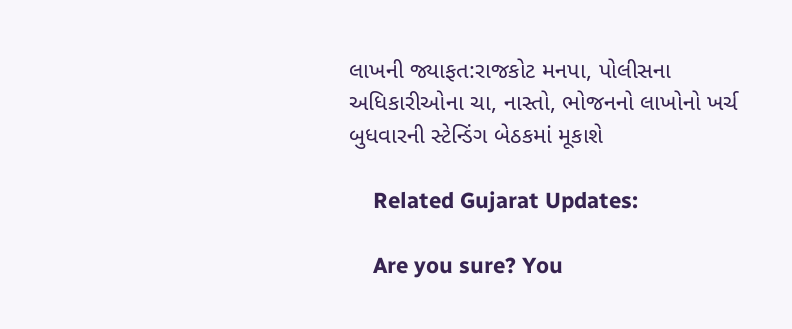લાખની જ્યાફત:રાજકોટ મનપા, પોલીસના અધિકારીઓના ચા, નાસ્તો, ભોજનનો લાખોનો ખર્ચ બુધવારની સ્ટેન્ડિંગ બેઠકમાં મૂકાશે

    Related Gujarat Updates:

    Are you sure? You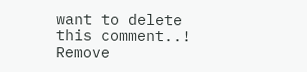want to delete this comment..! Remove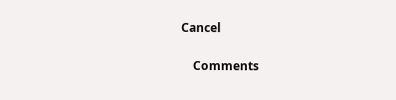Cancel

    Comments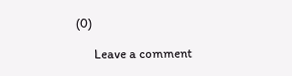(0)

      Leave a comment